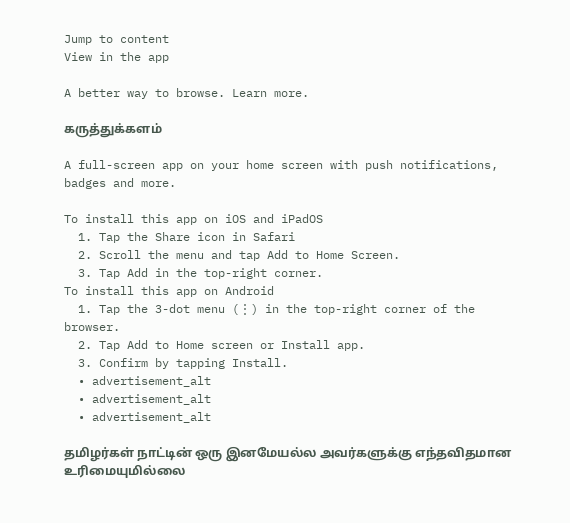Jump to content
View in the app

A better way to browse. Learn more.

கருத்துக்களம்

A full-screen app on your home screen with push notifications, badges and more.

To install this app on iOS and iPadOS
  1. Tap the Share icon in Safari
  2. Scroll the menu and tap Add to Home Screen.
  3. Tap Add in the top-right corner.
To install this app on Android
  1. Tap the 3-dot menu (⋮) in the top-right corner of the browser.
  2. Tap Add to Home screen or Install app.
  3. Confirm by tapping Install.
  • advertisement_alt
  • advertisement_alt
  • advertisement_alt

தமிழர்கள் நாட்டின் ஒரு இனமேயல்ல அவர்களுக்கு எந்தவிதமான உரிமையுமில்லை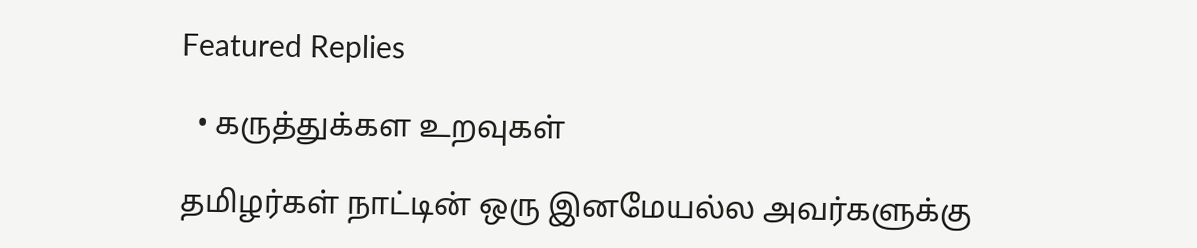Featured Replies

  • கருத்துக்கள உறவுகள்

தமிழர்கள் நாட்டின் ஒரு இனமேயல்ல அவர்களுக்கு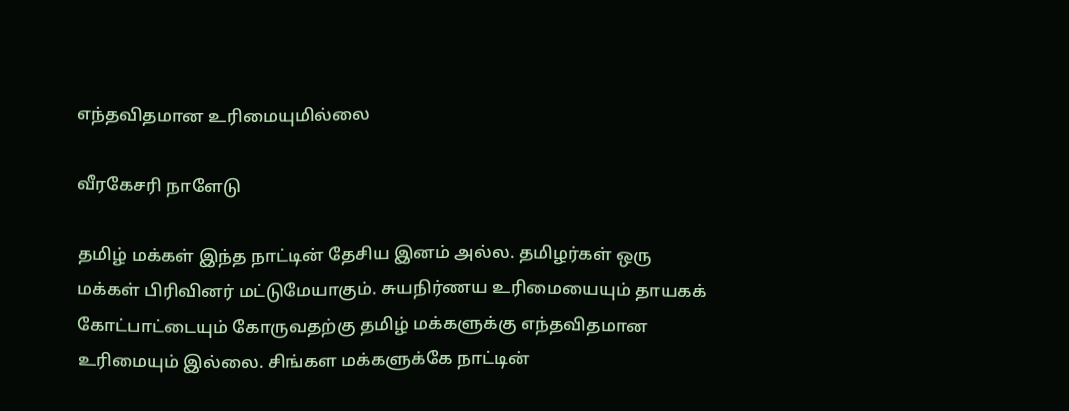எந்தவிதமான உரிமையுமில்லை

வீரகேசரி நாளேடு

தமிழ் மக்கள் இந்த நாட்டின் தேசிய இனம் அல்ல. தமிழர்கள் ஒரு மக்கள் பிரிவினர் மட்டுமேயாகும். சுயநிர்ணய உரிமையையும் தாயகக் கோட்பாட்டையும் கோருவதற்கு தமிழ் மக்களுக்கு எந்தவிதமான உரிமையும் இல்லை. சிங்கள மக்களுக்கே நாட்டின்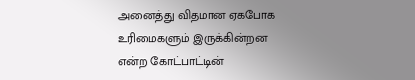அனைத்து விதமான ஏகபோக உரிமைகளும் இருக்கின்றன என்ற கோட்பாட்டின்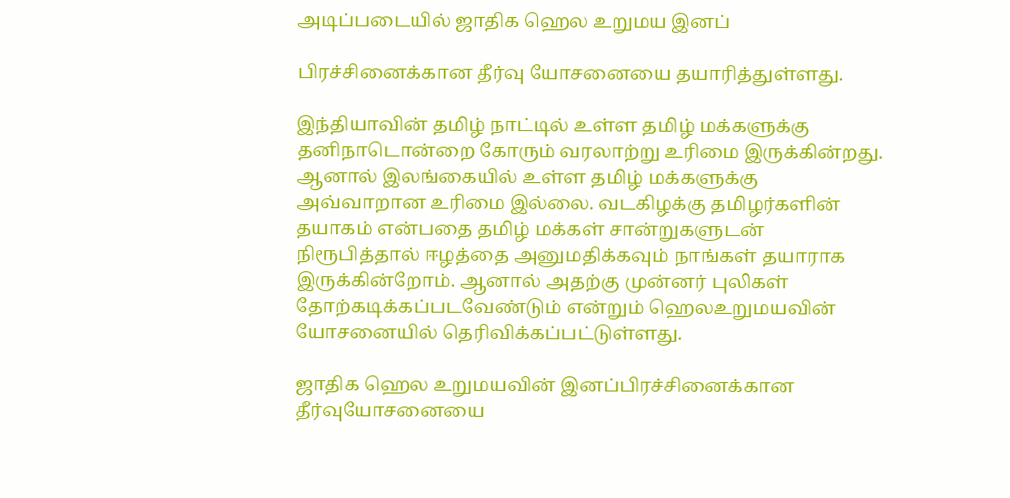அடிப்படையில் ஜாதிக ஹெல உறுமய இனப்

பிரச்சினைக்கான தீர்வு யோசனையை தயாரித்துள்ளது.

இந்தியாவின் தமிழ் நாட்டில் உள்ள தமிழ் மக்களுக்கு தனிநாடொன்றை கோரும் வரலாற்று உரிமை இருக்கின்றது. ஆனால் இலங்கையில் உள்ள தமிழ் மக்களுக்கு அவ்வாறான உரிமை இல்லை. வடகிழக்கு தமிழர்களின் தயாகம் என்பதை தமிழ் மக்கள் சான்றுகளுடன் நிரூபித்தால் ஈழத்தை அனுமதிக்கவும் நாங்கள் தயாராக இருக்கின்றோம். ஆனால் அதற்கு முன்னர் புலிகள் தோற்கடிக்கப்படவேண்டும் என்றும் ஹெலஉறுமயவின் யோசனையில் தெரிவிக்கப்பட்டுள்ளது.

ஜாதிக ஹெல உறுமயவின் இனப்பிரச்சினைக்கான தீர்வுயோசனையை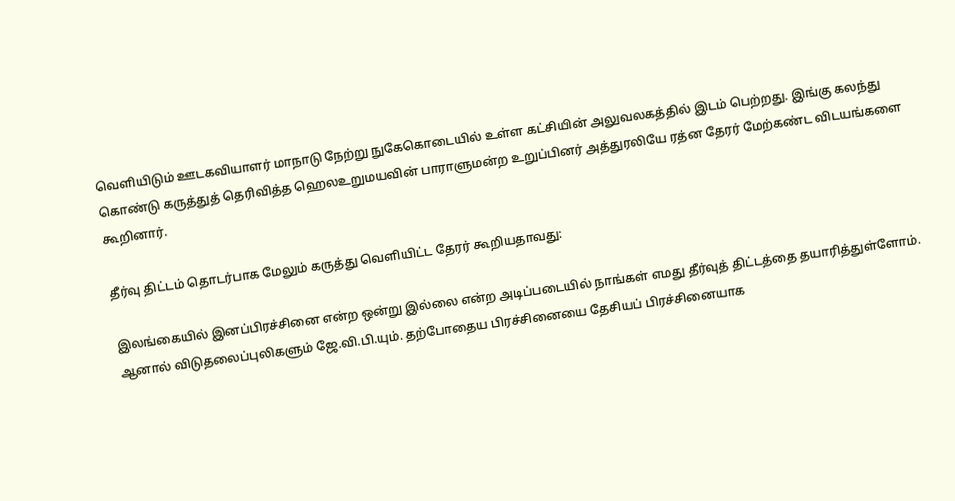வெளியிடும் ஊடகவியாளர் மாநாடு நேற்று நுகேகொடையில் உள்ள கட்சியின் அலுவலகத்தில் இடம் பெற்றது. இங்கு கலந்து கொண்டு கருத்துத் தெரிவித்த ஹெலஉறுமயவின் பாராளுமன்ற உறுப்பினர் அத்துரலியே ரத்ன தேரர் மேற்கண்ட விடயங்களை கூறினார்.

தீர்வு திட்டம் தொடர்பாக மேலும் கருத்து வெளியிட்ட தேரர் கூறியதாவது:

இலங்கையில் இனப்பிரச்சினை என்ற ஒன்று இல்லை என்ற அடிப்படையில் நாங்கள் எமது தீர்வுத் திட்டத்தை தயாரித்துள்ளோம். ஆனால் விடுதலைப்புலிகளும் ஜே.வி.பி.யும். தற்போதைய பிரச்சினையை தேசியப் பிரச்சினையாக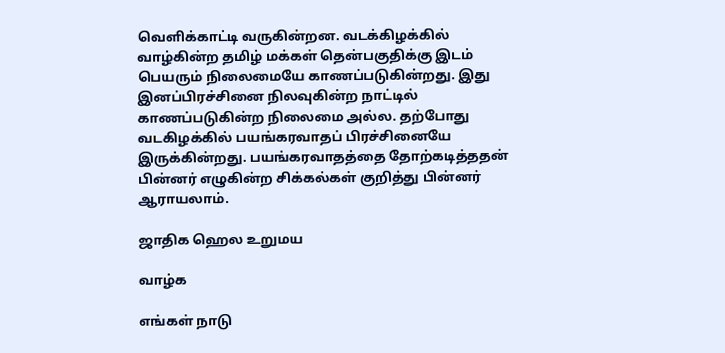வெளிக்காட்டி வருகின்றன. வடக்கிழக்கில் வாழ்கின்ற தமிழ் மக்கள் தென்பகுதிக்கு இடம் பெயரும் நிலைமையே காணப்படுகின்றது. இது இனப்பிரச்சினை நிலவுகின்ற நாட்டில் காணப்படுகின்ற நிலைமை அல்ல. தற்போது வடகிழக்கில் பயங்கரவாதப் பிரச்சினையே இருக்கின்றது. பயங்கரவாதத்தை தோற்கடித்ததன் பின்னர் எழுகின்ற சிக்கல்கள் குறித்து பின்னர் ஆராயலாம்.

ஜாதிக ஹெல உறுமய

வாழ்க

எங்கள் நாடு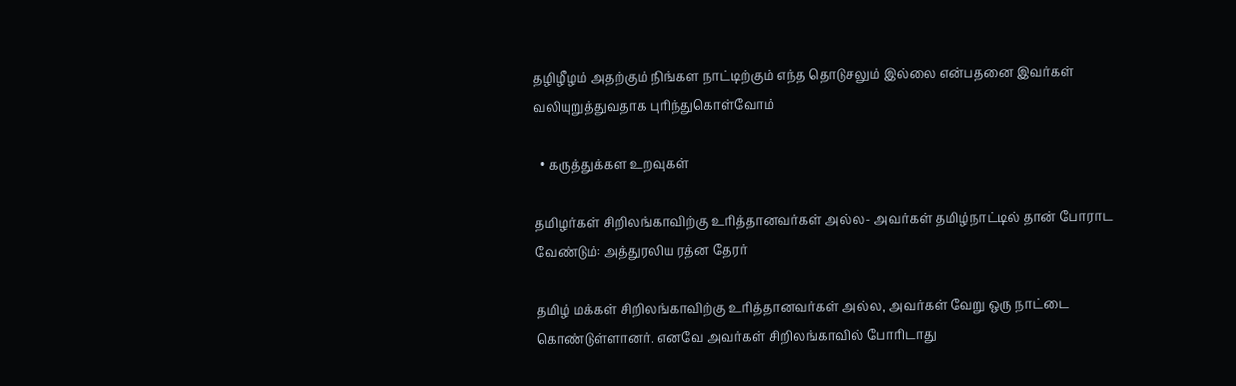தழிழீழம் அதற்கும் நிங்கள நாட்டிற்கும் எந்த தொடுசலும் இல்லை என்பதனை இவர்கள் வலியுறுத்துவதாக புரிந்துகொள்வோம்

  • கருத்துக்கள உறவுகள்

தமிழர்கள் சிறிலங்காவிற்கு உரித்தானவர்கள் அல்ல- அவர்கள் தமிழ்நாட்டில் தான் போராட வேண்டும்: அத்துரலிய ரத்ன தேரர்

தமிழ் மக்கள் சிறிலங்காவிற்கு உரித்தானவர்கள் அல்ல, அவர்கள் வேறு ஒரு நாட்டை கொண்டுள்ளானர். எனவே அவர்கள் சிறிலங்காவில் போரிடாது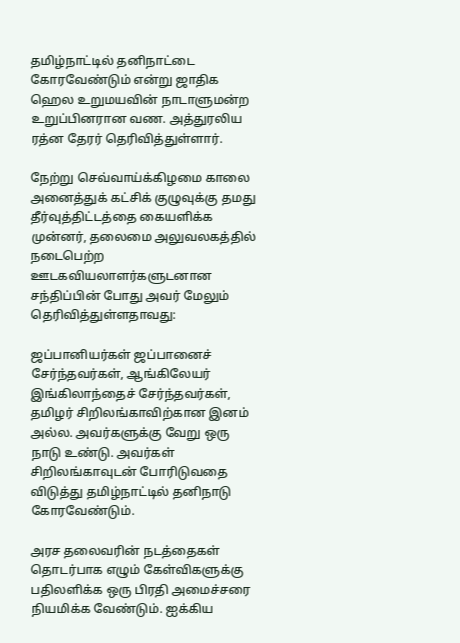தமிழ்நாட்டில் தனிநாட்டை கோரவேண்டும் என்று ஜாதிக ஹெல உறுமயவின் நாடாளுமன்ற உறுப்பினரான வண. அத்துரலிய ரத்ன தேரர் தெரிவித்துள்ளார்.

நேற்று செவ்வாய்க்கிழமை காலை அனைத்துக் கட்சிக் குழுவுக்கு தமது தீர்வுத்திட்டத்தை கையளிக்க முன்னர், தலைமை அலுவலகத்தில் நடைபெற்ற ஊடகவியலாளர்களுடனான சந்திப்பின் போது அவர் மேலும் தெரிவித்துள்ளதாவது:

ஜப்பானியர்கள் ஜப்பானைச் சேர்ந்தவர்கள், ஆங்கிலேயர் இங்கிலாந்தைச் சேர்ந்தவர்கள், தமிழர் சிறிலங்காவிற்கான இனம் அல்ல. அவர்களுக்கு வேறு ஒரு நாடு உண்டு. அவர்கள் சிறிலங்காவுடன் போரிடுவதை விடுத்து தமிழ்நாட்டில் தனிநாடு கோரவேண்டும்.

அரச தலைவரின் நடத்தைகள் தொடர்பாக எழும் கேள்விகளுக்கு பதிலளிக்க ஒரு பிரதி அமைச்சரை நியமிக்க வேண்டும். ஐக்கிய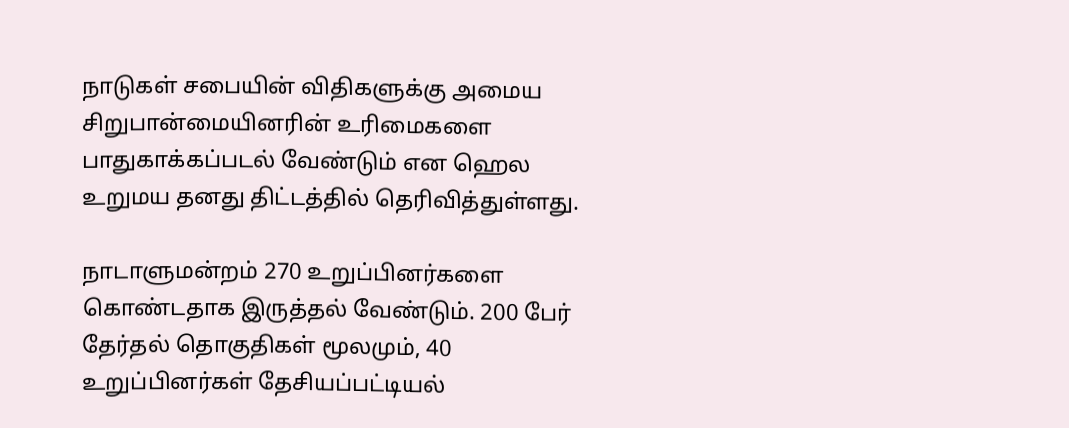நாடுகள் சபையின் விதிகளுக்கு அமைய சிறுபான்மையினரின் உரிமைகளை பாதுகாக்கப்படல் வேண்டும் என ஹெல உறுமய தனது திட்டத்தில் தெரிவித்துள்ளது.

நாடாளுமன்றம் 270 உறுப்பினர்களை கொண்டதாக இருத்தல் வேண்டும். 200 பேர் தேர்தல் தொகுதிகள் மூலமும், 40 உறுப்பினர்கள் தேசியப்பட்டியல்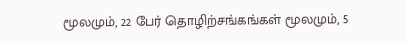மூலமும், 22 பேர் தொழிற்சங்கங்கள் மூலமும், 5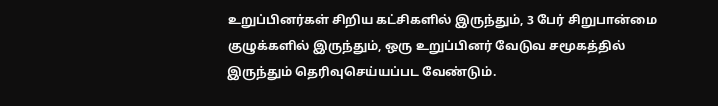உறுப்பினர்கள் சிறிய கட்சிகளில் இருந்தும், 3 பேர் சிறுபான்மை குழுக்களில் இருந்தும், ஒரு உறுப்பினர் வேடுவ சமூகத்தில் இருந்தும் தெரிவுசெய்யப்பட வேண்டும்.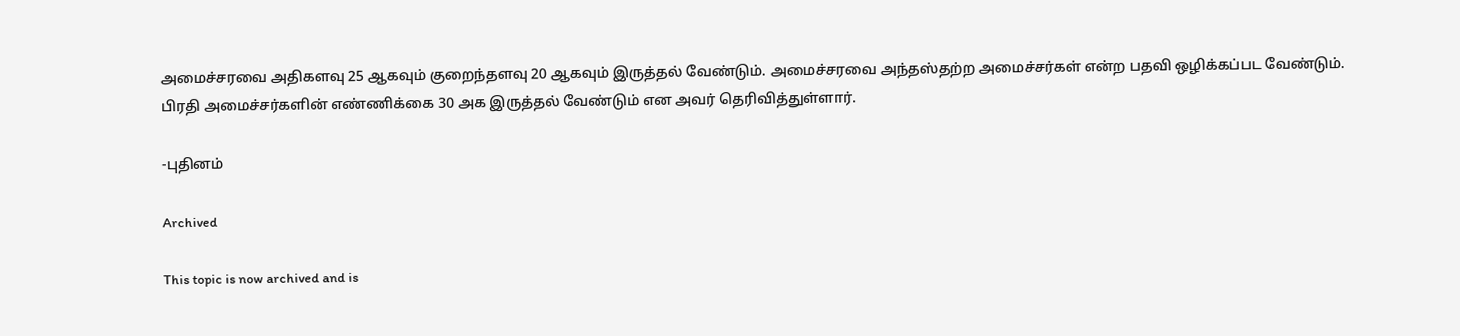அமைச்சரவை அதிகளவு 25 ஆகவும் குறைந்தளவு 20 ஆகவும் இருத்தல் வேண்டும். அமைச்சரவை அந்தஸ்தற்ற அமைச்சர்கள் என்ற பதவி ஒழிக்கப்பட வேண்டும். பிரதி அமைச்சர்களின் எண்ணிக்கை 30 அக இருத்தல் வேண்டும் என அவர் தெரிவித்துள்ளார்.

-புதினம்

Archived

This topic is now archived and is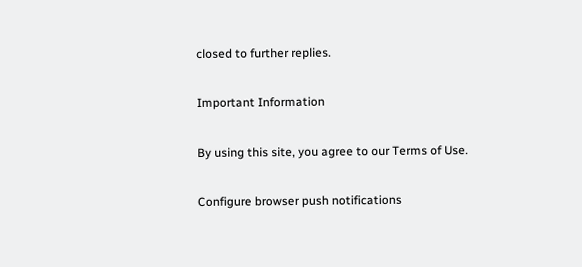closed to further replies.

Important Information

By using this site, you agree to our Terms of Use.

Configure browser push notifications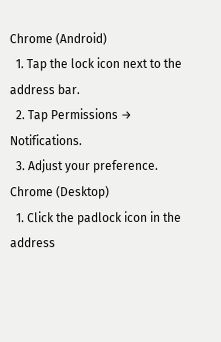Chrome (Android)
  1. Tap the lock icon next to the address bar.
  2. Tap Permissions → Notifications.
  3. Adjust your preference.
Chrome (Desktop)
  1. Click the padlock icon in the address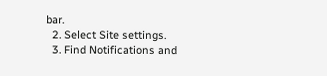bar.
  2. Select Site settings.
  3. Find Notifications and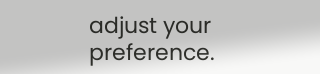adjust your preference.